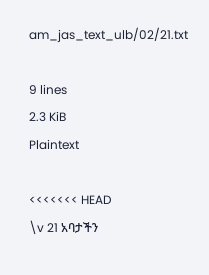am_jas_text_ulb/02/21.txt

9 lines
2.3 KiB
Plaintext

<<<<<<< HEAD
\v 21 አባታችን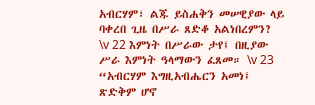አብርሃም፣ ልጁ ይስሐቅን መሠዊያው ላይ ባቀረበ ጊዜ በሥራ ጸድቆ አልነበረምን? \v 22 እምነት በሥራው ታየ፤ በዚያው ሥራ እምነት ዓላማውን ፈጸመ። \v 23 “አብርሃም እግዚአብሔርን አመነ፤ ጽድቅም ሆኖ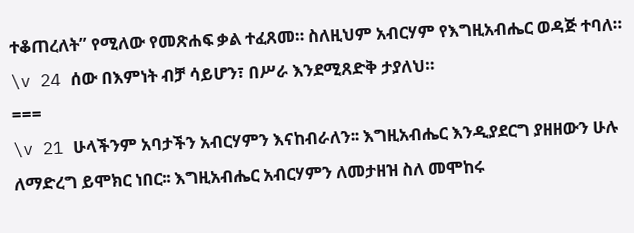ተቆጠረለት” የሚለው የመጽሐፍ ቃል ተፈጸመ። ስለዚህም አብርሃም የእግዚአብሔር ወዳጅ ተባለ። \v 24 ሰው በእምነት ብቻ ሳይሆን፣ በሥራ እንደሚጸድቅ ታያለህ።
===
\v 21 ሁላችንም አባታችን አብርሃምን እናከብራለን፡፡ እግዚአብሔር እንዲያደርግ ያዘዘውን ሁሉ ለማድረግ ይሞክር ነበር፡፡ እግዚአብሔር አብርሃምን ለመታዘዝ ስለ መሞከሩ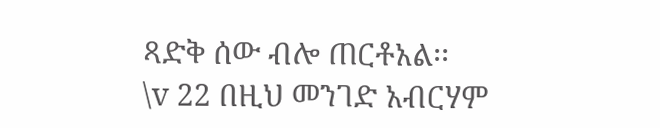ጻድቅ ሰው ብሎ ጠርቶአል፡፡
\v 22 በዚህ መንገድ አብርሃም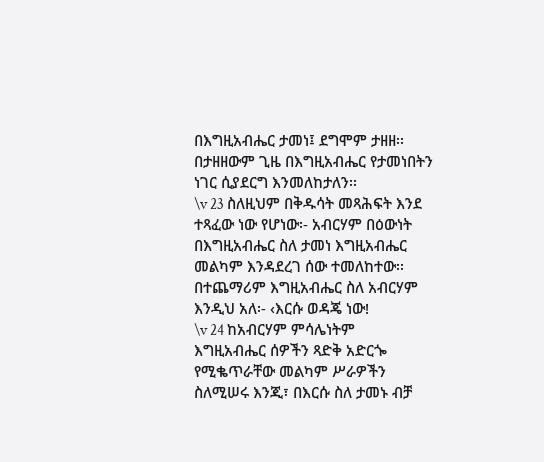በእግዚአብሔር ታመነ፤ ደግሞም ታዘዘ፡፡ በታዘዘውም ጊዜ በእግዚአብሔር የታመነበትን ነገር ሲያደርግ እንመለከታለን፡፡
\v 23 ስለዚህም በቅዱሳት መጻሕፍት እንደ ተጻፈው ነው የሆነው፡- አብርሃም በዕውነት በእግዚአብሔር ስለ ታመነ እግዚአብሔር መልካም እንዳደረገ ሰው ተመለከተው፡፡ በተጨማሪም እግዚአብሔር ስለ አብርሃም እንዲህ አለ፡- ‹እርሱ ወዳጄ ነው!
\v 24 ከአብርሃም ምሳሌነትም እግዚአብሔር ሰዎችን ጻድቅ አድርጐ የሚቈጥራቸው መልካም ሥራዎችን ስለሚሠሩ እንጂ፣ በእርሱ ስለ ታመኑ ብቻ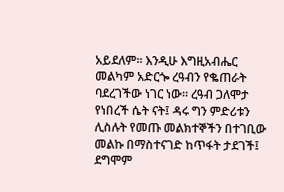አይደለም፡፡ እንዲሁ እግዚአብሔር መልካም አድርጐ ረዓብን የቈጠራት ባደረገችው ነገር ነው፡፡ ረዓብ ጋለሞታ የነበረች ሴት ናት፤ ዳሩ ግን ምድሪቱን ሊስሉት የመጡ መልክተኞችን በተገቢው መልኩ በማስተናገድ ከጥፋት ታደገች፤ ደግሞም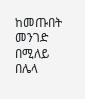ከመጡበት መንገድ በሚለይ በሌላ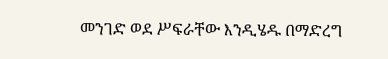መንገድ ወደ ሥፍራቸው እንዲሄዱ በማድረግ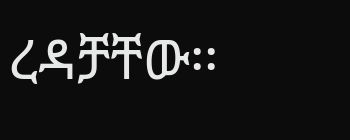ረዳቻቸው፡፡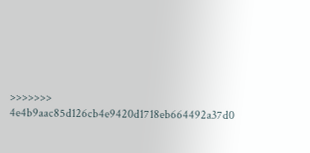>>>>>>> 4e4b9aac85d126cb4e9420d1718eb664492a37d0